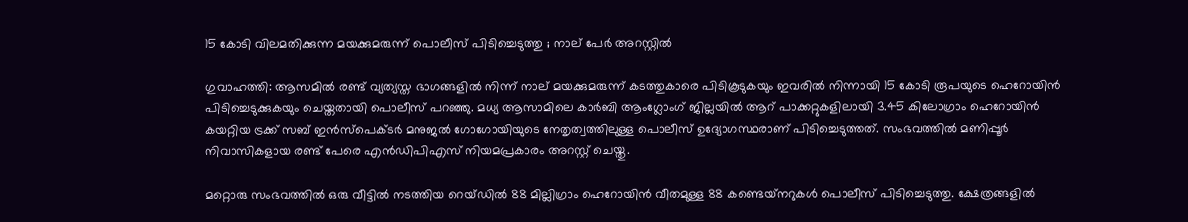15 കോടി വിലമതിക്കുന്ന മയക്കുമരുന്ന് പൊലീസ് പിടിച്ചെടുത്തു ; നാല് പേര്‍ അറസ്റ്റില്‍

ഗുവാഹത്തി: ആസമില്‍ രണ്ട് വ്യത്യസ്ത ഭാഗങ്ങളില്‍ നിന്ന് നാല് മയക്കുമരുന്ന് കടത്തുകാരെ പിടികൂടുകയും ഇവരില്‍ നിന്നായി 15 കോടി രൂപയുടെ ഹെറോയിന്‍ പിടിച്ചെടുക്കുകയും ചെയ്തതായി പൊലീസ് പറഞ്ഞു. മധ്യ ആസാമിലെ കാര്‍ബി ആംഗ്ലോംഗ് ജില്ലയില്‍ ആറ് പാക്കറ്റുകളിലായി 3.45 കിലോഗ്രാം ഹെറോയിന്‍ കയറ്റിയ ട്രക്ക് സബ് ഇന്‍സ്‌പെക്ടര്‍ മനുജല്‍ ഗോഗോയിയുടെ നേതൃത്വത്തിലുള്ള പൊലീസ് ഉദ്യോഗസ്ഥരാണ് പിടിച്ചെടുത്തത്. സംഭവത്തില്‍ മണിപ്പൂര്‍ നിവാസികളായ രണ്ട് പേരെ എന്‍ഡിപിഎസ് നിയമപ്രകാരം അറസ്റ്റ് ചെയ്തു.

മറ്റൊരു സംഭവത്തില്‍ ഒരു വീട്ടില്‍ നടത്തിയ റെയ്ഡില്‍ 88 മില്ലിഗ്രാം ഹെറോയിന്‍ വീതമുള്ള 88 കണ്ടെയ്‌നറുകള്‍ പൊലീസ് പിടിച്ചെടുത്തു. ക്ഷേത്രങ്ങളില്‍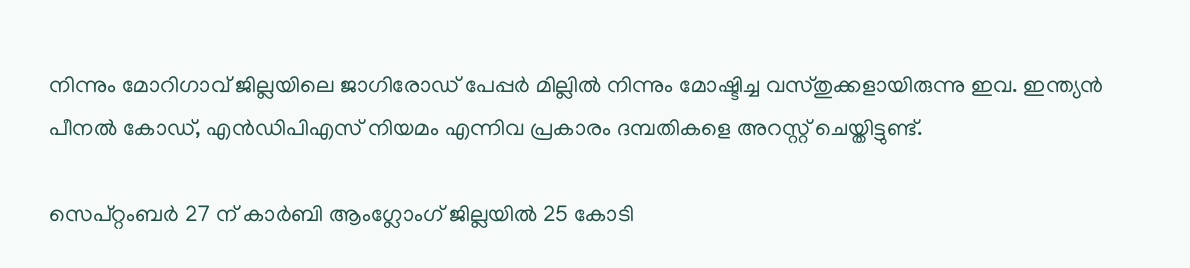നിന്നും മോറിഗാവ് ജില്ലയിലെ ജാഗിരോഡ് പേപ്പര്‍ മില്ലില്‍ നിന്നും മോഷ്ടിച്ച വസ്തുക്കളായിരുന്നു ഇവ. ഇന്ത്യന്‍ പീനല്‍ കോഡ്, എന്‍ഡിപിഎസ് നിയമം എന്നിവ പ്രകാരം ദമ്പതികളെ അറസ്റ്റ് ചെയ്തിട്ടുണ്ട്.

സെപ്റ്റംബര്‍ 27 ന് കാര്‍ബി ആംഗ്ലോംഗ് ജില്ലയില്‍ 25 കോടി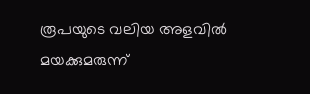രൂപയുടെ വലിയ അളവില്‍ മയക്കുമരുന്ന്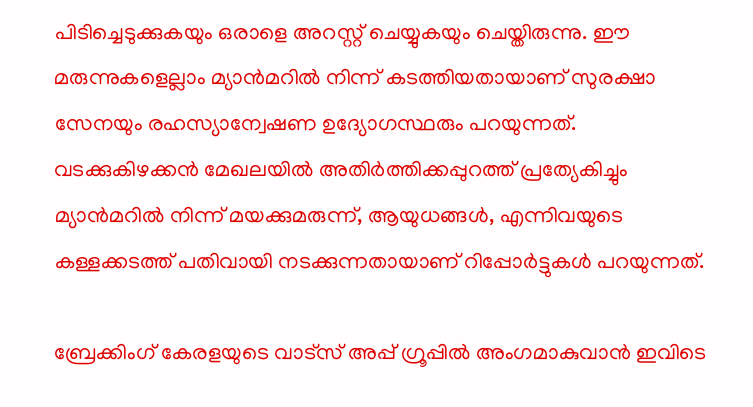പിടിച്ചെടുക്കുകയും ഒരാളെ അറസ്റ്റ് ചെയ്യുകയും ചെയ്തിരുന്നു. ഈ മരുന്നുകളെല്ലാം മ്യാന്‍മറില്‍ നിന്ന് കടത്തിയതായാണ് സുരക്ഷാ സേനയും രഹസ്യാന്വേഷണ ഉദ്യോഗസ്ഥരും പറയുന്നത്. വടക്കുകിഴക്കന്‍ മേഖലയില്‍ അതിര്‍ത്തിക്കപ്പുറത്ത് പ്രത്യേകിച്ചും മ്യാന്‍മറില്‍ നിന്ന് മയക്കുമരുന്ന്, ആയുധങ്ങള്‍, എന്നിവയുടെ കള്ളക്കടത്ത് പതിവായി നടക്കുന്നതായാണ് റിപ്പോര്‍ട്ടുകള്‍ പറയുന്നത്.

ബ്രേക്കിംഗ് കേരളയുടെ വാട്സ് അപ്പ് ഗ്രൂപ്പിൽ അംഗമാകുവാൻ ഇവിടെ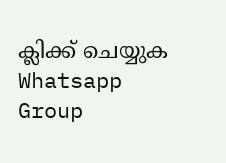ക്ലിക്ക് ചെയ്യുക Whatsapp Group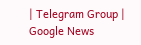| Telegram Group | Google News